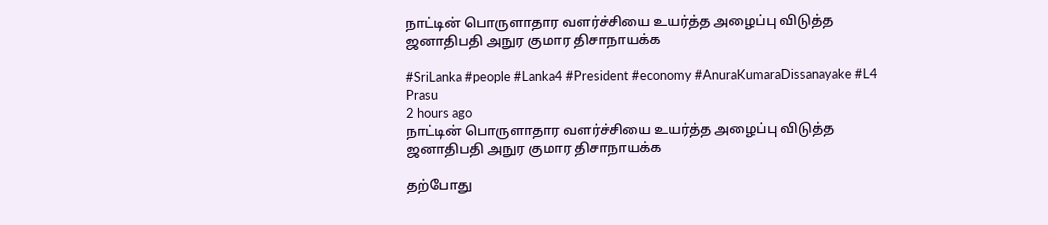நாட்டின் பொருளாதார வளர்ச்சியை உயர்த்த அழைப்பு விடுத்த ஜனாதிபதி அநுர குமார திசாநாயக்க

#SriLanka #people #Lanka4 #President #economy #AnuraKumaraDissanayake #L4
Prasu
2 hours ago
நாட்டின் பொருளாதார வளர்ச்சியை உயர்த்த அழைப்பு விடுத்த ஜனாதிபதி அநுர குமார திசாநாயக்க

தற்போது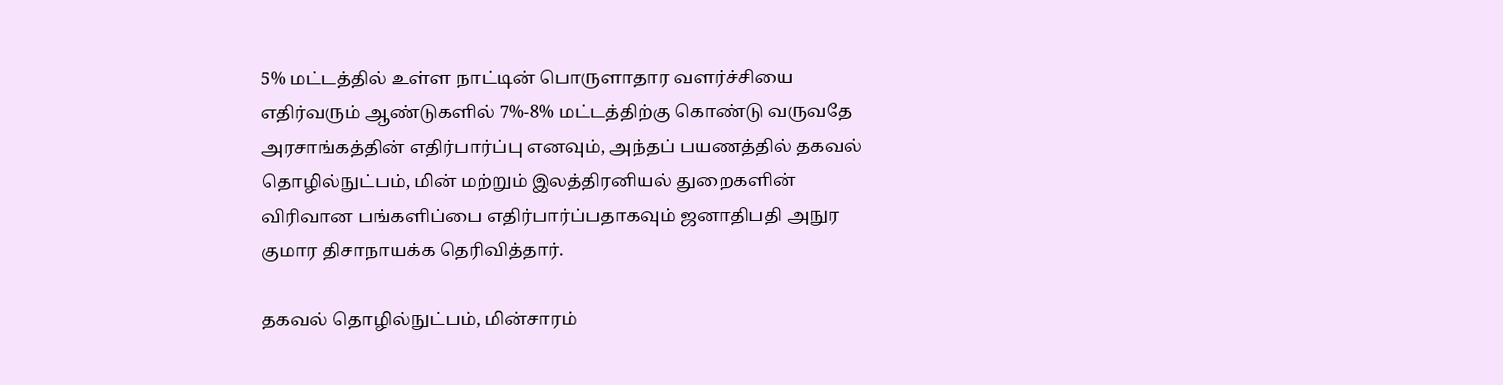5% மட்டத்தில் உள்ள நாட்டின் பொருளாதார வளர்ச்சியை எதிர்வரும் ஆண்டுகளில் 7%-8% மட்டத்திற்கு கொண்டு வருவதே அரசாங்கத்தின் எதிர்பார்ப்பு எனவும், அந்தப் பயணத்தில் தகவல் தொழில்நுட்பம், மின் மற்றும் இலத்திரனியல் துறைகளின் விரிவான பங்களிப்பை எதிர்பார்ப்பதாகவும் ஜனாதிபதி அநுர குமார திசாநாயக்க தெரிவித்தார்.

தகவல் தொழில்நுட்பம், மின்சாரம்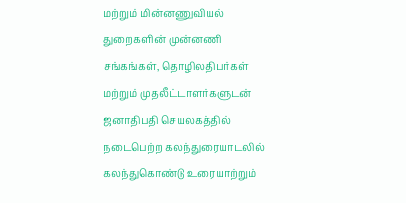மற்றும் மின்னணுவியல் துறைகளின் முன்னணி சங்கங்கள், தொழிலதிபர்கள் மற்றும் முதலீட்டாளர்களுடன் ஜனாதிபதி செயலகத்தில் நடைபெற்ற கலந்துரையாடலில் கலந்துகொண்டு உரையாற்றும்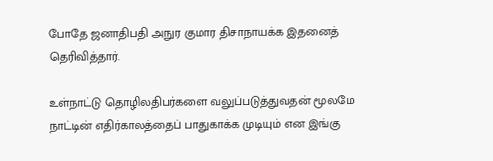போதே ஜனாதிபதி அநுர குமார திசாநாயக்க இதனைத் தெரிவித்தார்.

உள்நாட்டு தொழிலதிபர்களை வலுப்படுத்துவதன் மூலமே நாட்டின் எதிர்காலத்தைப் பாதுகாக்க முடியும் என இங்கு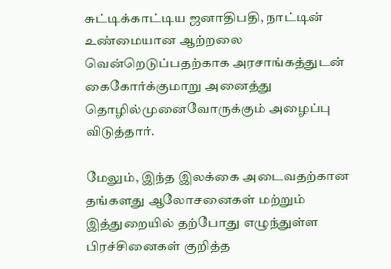சுட்டிக்காட்டிய ஜனாதிபதி, நாட்டின் உண்மையான ஆற்றலை வென்றெடுப்பதற்காக அரசாங்கத்துடன் கைகோர்க்குமாறு அனைத்து தொழில்முனைவோருக்கும் அழைப்பு விடுத்தார்.

மேலும், இந்த இலக்கை அடைவதற்கான தங்களது ஆலோசனைகள் மற்றும் இத்துறையில் தற்போது எழுந்துள்ள பிரச்சினைகள் குறித்த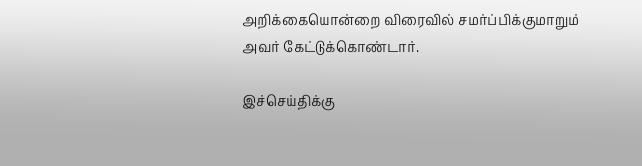அறிக்கையொன்றை விரைவில் சமர்ப்பிக்குமாறும் அவர் கேட்டுக்கொண்டார்.

இச்செய்திக்கு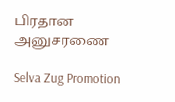பிரதான அனுசரணை

Selva Zug Promotion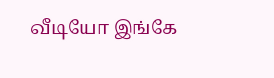வீடியோ இங்கே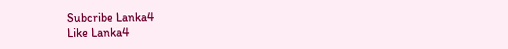Subcribe Lanka4
Like Lanka4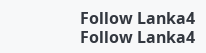Follow Lanka4
Follow Lanka4